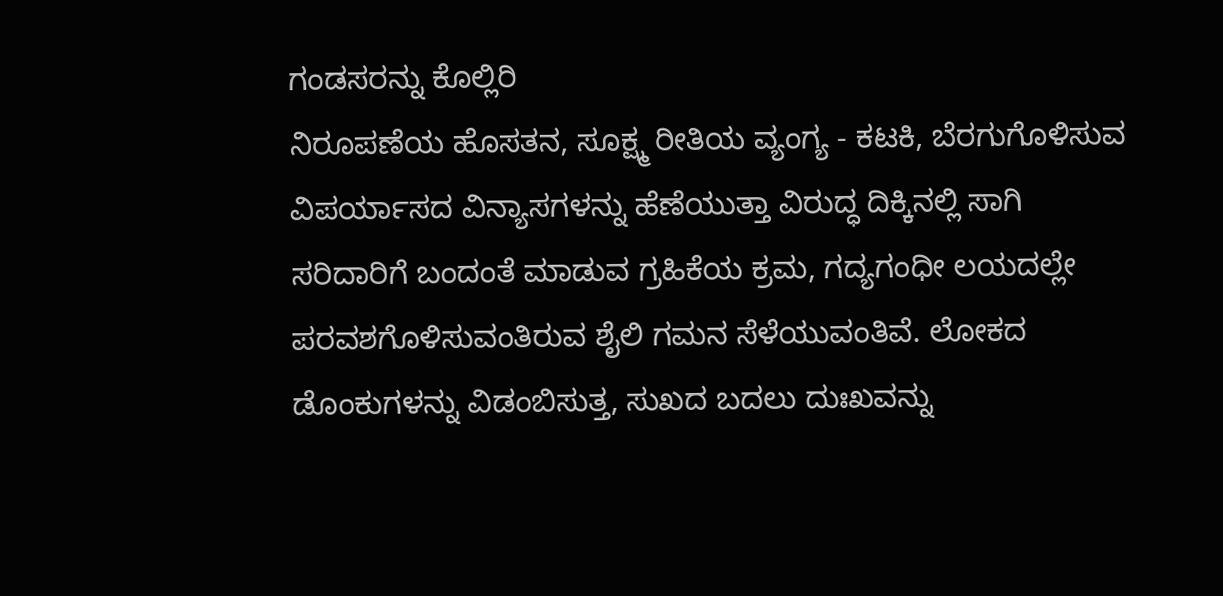ಗಂಡಸರನ್ನು ಕೊಲ್ಲಿರಿ
ನಿರೂಪಣೆಯ ಹೊಸತನ, ಸೂಕ್ಷ್ಮ ರೀತಿಯ ವ್ಯಂಗ್ಯ - ಕಟಕಿ, ಬೆರಗುಗೊಳಿಸುವ ವಿಪರ್ಯಾಸದ ವಿನ್ಯಾಸಗಳನ್ನು ಹೆಣೆಯುತ್ತಾ ವಿರುದ್ಧ ದಿಕ್ಕಿನಲ್ಲಿ ಸಾಗಿ ಸರಿದಾರಿಗೆ ಬಂದಂತೆ ಮಾಡುವ ಗ್ರಹಿಕೆಯ ಕ್ರಮ, ಗದ್ಯಗಂಧೀ ಲಯದಲ್ಲೇ ಪರವಶಗೊಳಿಸುವಂತಿರುವ ಶೈಲಿ ಗಮನ ಸೆಳೆಯುವಂತಿವೆ. ಲೋಕದ ಡೊಂಕುಗಳನ್ನು ವಿಡಂಬಿಸುತ್ತ, ಸುಖದ ಬದಲು ದುಃಖವನ್ನು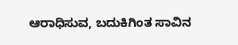ಆರಾಧಿಸುವ, ಬದುಕಿಗಿಂತ ಸಾವಿನ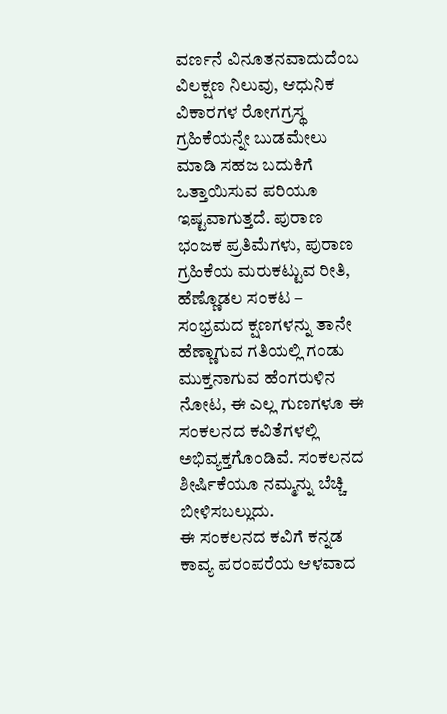ವರ್ಣನೆ ವಿನೂತನವಾದುದೆಂಬ ವಿಲಕ್ಷಣ ನಿಲುವು, ಆಧುನಿಕ ವಿಕಾರಗಳ ರೋಗಗ್ರಸ್ಥ ಗ್ರಹಿಕೆಯನ್ನೇ ಬುಡಮೇಲು ಮಾಡಿ ಸಹಜ ಬದುಕಿಗೆ ಒತ್ತಾಯಿಸುವ ಪರಿಯೂ ಇಷ್ಟವಾಗುತ್ತದೆ. ಪುರಾಣ ಭಂಜಕ ಪ್ರತಿಮೆಗಳು, ಪುರಾಣ ಗ್ರಹಿಕೆಯ ಮರುಕಟ್ಟುವ ರೀತಿ, ಹೆಣ್ಣೊಡಲ ಸಂಕಟ – ಸಂಭ್ರಮದ ಕ್ಷಣಗಳನ್ನು ತಾನೇ ಹೆಣ್ಣಾಗುವ ಗತಿಯಲ್ಲಿ ಗಂಡು ಮುಕ್ತನಾಗುವ ಹೆಂಗರುಳಿನ ನೋಟ, ಈ ಎಲ್ಲ ಗುಣಗಳೂ ಈ ಸಂಕಲನದ ಕವಿತೆಗಳಲ್ಲಿ ಅಭಿವ್ಯಕ್ತಗೊಂಡಿವೆ. ಸಂಕಲನದ ಶೀರ್ಷಿಕೆಯೂ ನಮ್ಮನ್ನು ಬೆಚ್ಚಿ ಬೀಳಿಸಬಲ್ಲುದು.
ಈ ಸಂಕಲನದ ಕವಿಗೆ ಕನ್ನಡ ಕಾವ್ಯ ಪರಂಪರೆಯ ಆಳವಾದ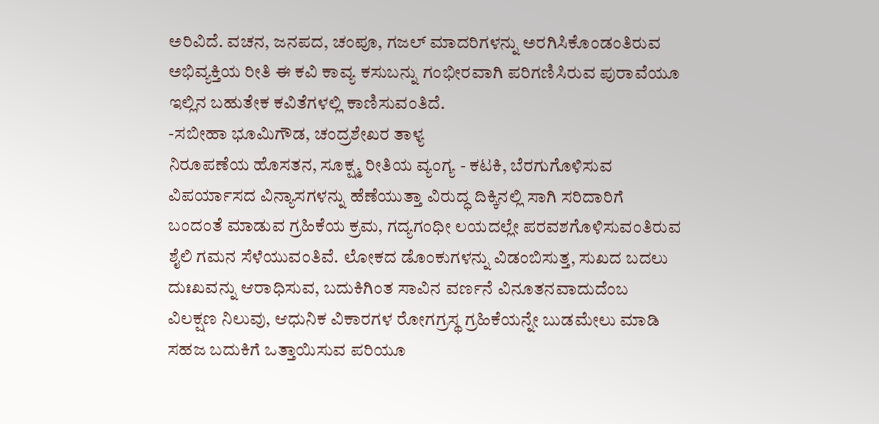ಅರಿವಿದೆ. ವಚನ, ಜನಪದ, ಚಂಪೂ, ಗಜಲ್ ಮಾದರಿಗಳನ್ನು ಅರಗಿಸಿಕೊಂಡಂತಿರುವ ಅಭಿವ್ಯಕ್ತಿಯ ರೀತಿ ಈ ಕವಿ ಕಾವ್ಯ ಕಸುಬನ್ನು ಗಂಭೀರವಾಗಿ ಪರಿಗಣಿಸಿರುವ ಪುರಾವೆಯೂ ಇಲ್ಲಿನ ಬಹುತೇಕ ಕವಿತೆಗಳಲ್ಲಿ ಕಾಣಿಸುವಂತಿದೆ.
-ಸಬೀಹಾ ಭೂಮಿಗೌಡ, ಚಂದ್ರಶೇಖರ ತಾಳ್ಯ
ನಿರೂಪಣೆಯ ಹೊಸತನ, ಸೂಕ್ಷ್ಮ ರೀತಿಯ ವ್ಯಂಗ್ಯ - ಕಟಕಿ, ಬೆರಗುಗೊಳಿಸುವ ವಿಪರ್ಯಾಸದ ವಿನ್ಯಾಸಗಳನ್ನು ಹೆಣೆಯುತ್ತಾ ವಿರುದ್ಧ ದಿಕ್ಕಿನಲ್ಲಿ ಸಾಗಿ ಸರಿದಾರಿಗೆ ಬಂದಂತೆ ಮಾಡುವ ಗ್ರಹಿಕೆಯ ಕ್ರಮ, ಗದ್ಯಗಂಧೀ ಲಯದಲ್ಲೇ ಪರವಶಗೊಳಿಸುವಂತಿರುವ ಶೈಲಿ ಗಮನ ಸೆಳೆಯುವಂತಿವೆ. ಲೋಕದ ಡೊಂಕುಗಳನ್ನು ವಿಡಂಬಿಸುತ್ತ, ಸುಖದ ಬದಲು ದುಃಖವನ್ನು ಆರಾಧಿಸುವ, ಬದುಕಿಗಿಂತ ಸಾವಿನ ವರ್ಣನೆ ವಿನೂತನವಾದುದೆಂಬ ವಿಲಕ್ಷಣ ನಿಲುವು, ಆಧುನಿಕ ವಿಕಾರಗಳ ರೋಗಗ್ರಸ್ಥ ಗ್ರಹಿಕೆಯನ್ನೇ ಬುಡಮೇಲು ಮಾಡಿ ಸಹಜ ಬದುಕಿಗೆ ಒತ್ತಾಯಿಸುವ ಪರಿಯೂ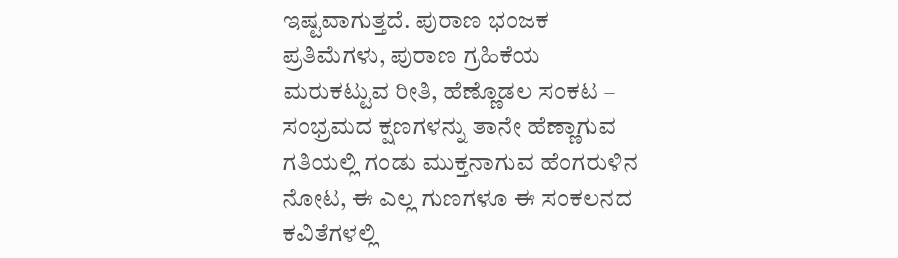ಇಷ್ಟವಾಗುತ್ತದೆ. ಪುರಾಣ ಭಂಜಕ ಪ್ರತಿಮೆಗಳು, ಪುರಾಣ ಗ್ರಹಿಕೆಯ ಮರುಕಟ್ಟುವ ರೀತಿ, ಹೆಣ್ಣೊಡಲ ಸಂಕಟ – ಸಂಭ್ರಮದ ಕ್ಷಣಗಳನ್ನು ತಾನೇ ಹೆಣ್ಣಾಗುವ ಗತಿಯಲ್ಲಿ ಗಂಡು ಮುಕ್ತನಾಗುವ ಹೆಂಗರುಳಿನ ನೋಟ, ಈ ಎಲ್ಲ ಗುಣಗಳೂ ಈ ಸಂಕಲನದ ಕವಿತೆಗಳಲ್ಲಿ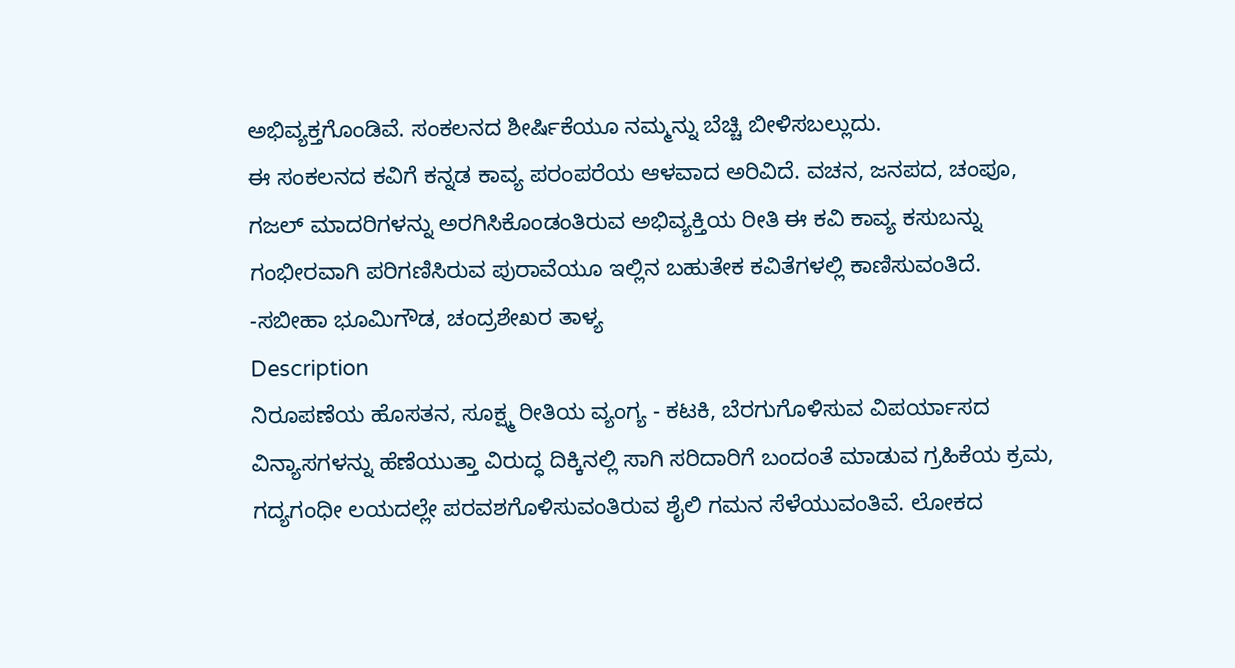ಅಭಿವ್ಯಕ್ತಗೊಂಡಿವೆ. ಸಂಕಲನದ ಶೀರ್ಷಿಕೆಯೂ ನಮ್ಮನ್ನು ಬೆಚ್ಚಿ ಬೀಳಿಸಬಲ್ಲುದು.
ಈ ಸಂಕಲನದ ಕವಿಗೆ ಕನ್ನಡ ಕಾವ್ಯ ಪರಂಪರೆಯ ಆಳವಾದ ಅರಿವಿದೆ. ವಚನ, ಜನಪದ, ಚಂಪೂ, ಗಜಲ್ ಮಾದರಿಗಳನ್ನು ಅರಗಿಸಿಕೊಂಡಂತಿರುವ ಅಭಿವ್ಯಕ್ತಿಯ ರೀತಿ ಈ ಕವಿ ಕಾವ್ಯ ಕಸುಬನ್ನು ಗಂಭೀರವಾಗಿ ಪರಿಗಣಿಸಿರುವ ಪುರಾವೆಯೂ ಇಲ್ಲಿನ ಬಹುತೇಕ ಕವಿತೆಗಳಲ್ಲಿ ಕಾಣಿಸುವಂತಿದೆ.
-ಸಬೀಹಾ ಭೂಮಿಗೌಡ, ಚಂದ್ರಶೇಖರ ತಾಳ್ಯ
Description
ನಿರೂಪಣೆಯ ಹೊಸತನ, ಸೂಕ್ಷ್ಮ ರೀತಿಯ ವ್ಯಂಗ್ಯ - ಕಟಕಿ, ಬೆರಗುಗೊಳಿಸುವ ವಿಪರ್ಯಾಸದ ವಿನ್ಯಾಸಗಳನ್ನು ಹೆಣೆಯುತ್ತಾ ವಿರುದ್ಧ ದಿಕ್ಕಿನಲ್ಲಿ ಸಾಗಿ ಸರಿದಾರಿಗೆ ಬಂದಂತೆ ಮಾಡುವ ಗ್ರಹಿಕೆಯ ಕ್ರಮ, ಗದ್ಯಗಂಧೀ ಲಯದಲ್ಲೇ ಪರವಶಗೊಳಿಸುವಂತಿರುವ ಶೈಲಿ ಗಮನ ಸೆಳೆಯುವಂತಿವೆ. ಲೋಕದ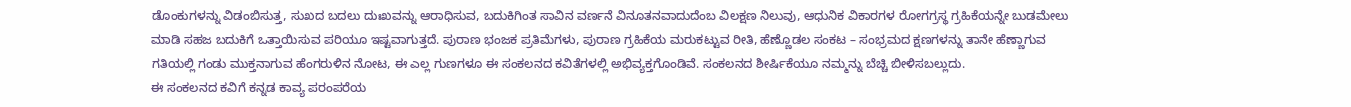ಡೊಂಕುಗಳನ್ನು ವಿಡಂಬಿಸುತ್ತ, ಸುಖದ ಬದಲು ದುಃಖವನ್ನು ಆರಾಧಿಸುವ, ಬದುಕಿಗಿಂತ ಸಾವಿನ ವರ್ಣನೆ ವಿನೂತನವಾದುದೆಂಬ ವಿಲಕ್ಷಣ ನಿಲುವು, ಆಧುನಿಕ ವಿಕಾರಗಳ ರೋಗಗ್ರಸ್ಥ ಗ್ರಹಿಕೆಯನ್ನೇ ಬುಡಮೇಲು ಮಾಡಿ ಸಹಜ ಬದುಕಿಗೆ ಒತ್ತಾಯಿಸುವ ಪರಿಯೂ ಇಷ್ಟವಾಗುತ್ತದೆ. ಪುರಾಣ ಭಂಜಕ ಪ್ರತಿಮೆಗಳು, ಪುರಾಣ ಗ್ರಹಿಕೆಯ ಮರುಕಟ್ಟುವ ರೀತಿ, ಹೆಣ್ಣೊಡಲ ಸಂಕಟ – ಸಂಭ್ರಮದ ಕ್ಷಣಗಳನ್ನು ತಾನೇ ಹೆಣ್ಣಾಗುವ ಗತಿಯಲ್ಲಿ ಗಂಡು ಮುಕ್ತನಾಗುವ ಹೆಂಗರುಳಿನ ನೋಟ, ಈ ಎಲ್ಲ ಗುಣಗಳೂ ಈ ಸಂಕಲನದ ಕವಿತೆಗಳಲ್ಲಿ ಅಭಿವ್ಯಕ್ತಗೊಂಡಿವೆ. ಸಂಕಲನದ ಶೀರ್ಷಿಕೆಯೂ ನಮ್ಮನ್ನು ಬೆಚ್ಚಿ ಬೀಳಿಸಬಲ್ಲುದು.
ಈ ಸಂಕಲನದ ಕವಿಗೆ ಕನ್ನಡ ಕಾವ್ಯ ಪರಂಪರೆಯ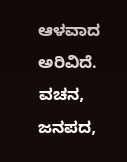ಆಳವಾದ ಅರಿವಿದೆ. ವಚನ, ಜನಪದ,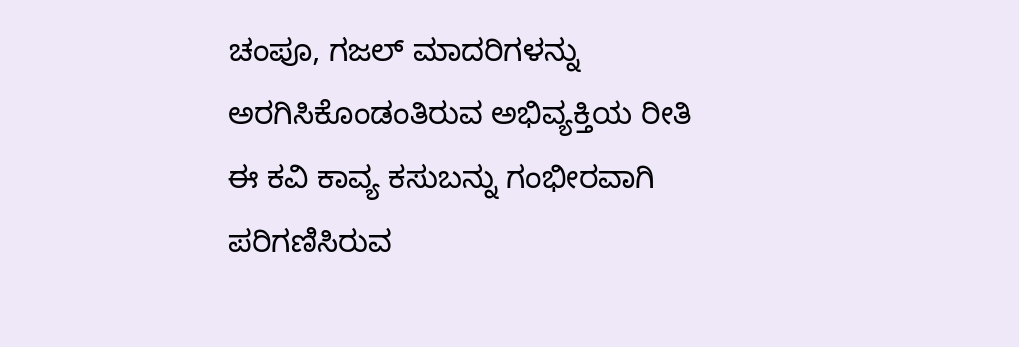ಚಂಪೂ, ಗಜಲ್ ಮಾದರಿಗಳನ್ನು ಅರಗಿಸಿಕೊಂಡಂತಿರುವ ಅಭಿವ್ಯಕ್ತಿಯ ರೀತಿ ಈ ಕವಿ ಕಾವ್ಯ ಕಸುಬನ್ನು ಗಂಭೀರವಾಗಿ ಪರಿಗಣಿಸಿರುವ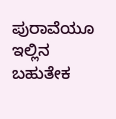ಪುರಾವೆಯೂ ಇಲ್ಲಿನ ಬಹುತೇಕ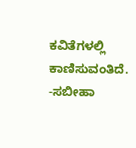ಕವಿತೆಗಳಲ್ಲಿ ಕಾಣಿಸುವಂತಿದೆ.
-ಸಬೀಹಾ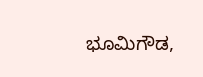ಭೂಮಿಗೌಡ,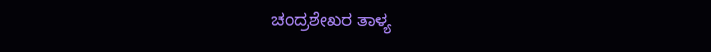ಚಂದ್ರಶೇಖರ ತಾಳ್ಯ